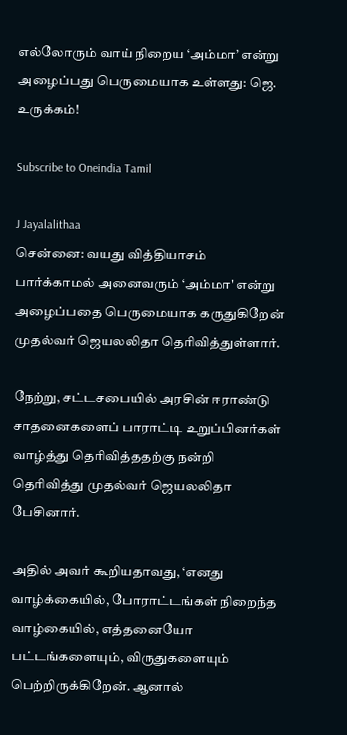எல்லோரும் வாய் நிறைய ‘அம்மா’ என்று அழைப்பது பெருமையாக உள்ளது: ஜெ. உருக்கம்!

Subscribe to Oneindia Tamil

J Jayalalithaa
சென்னை: வயது வித்தியாசம் பார்க்காமல் அனைவரும் ‘அம்மா' என்று அழைப்பதை பெருமையாக கருதுகிறேன் முதல்வர் ஜெயலலிதா தெரிவித்துள்ளார்.

நேற்று, சட்டசபையில் அரசின் ஈராண்டு சாதனைகளைப் பாராட்டி உறுப்பினர்கள் வாழ்த்து தெரிவித்ததற்கு நன்றி தெரிவித்து முதல்வர் ஜெயலலிதா பேசினார்.

அதில் அவர் கூறியதாவது, ‘எனது வாழ்க்கையில், போராட்டங்கள் நிறைந்த வாழ்கையில், எத்தனையோ பட்டங்களையும், விருதுகளையும் பெற்றிருக்கிறேன். ஆனால்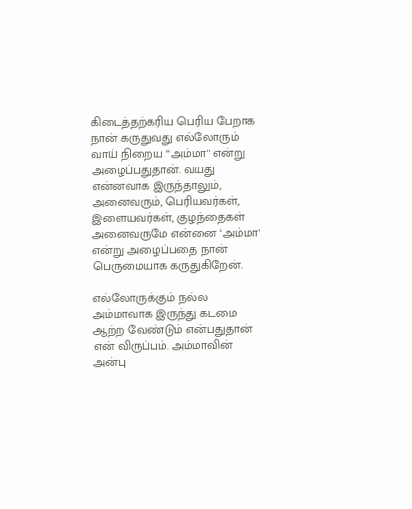கிடைத்தற்கரிய பெரிய பேறாக நான் கருதுவது எல்லோரும் வாய் நிறைய ‘‘அம்மா'' என்று அழைப்பதுதான். வயது என்னவாக இருந்தாலும், அனைவரும், பெரியவர்கள், இளையவர்கள், குழந்தைகள் அனைவருமே என்னை ‘அம்மா' என்று அழைப்பதை நான் பெருமையாக கருதுகிறேன்.

எல்லோருக்கும் நல்ல அம்மாவாக இருந்து கடமை ஆற்ற வேண்டும் என்பதுதான் என் விருப்பம். அம்மாவின் அன்பு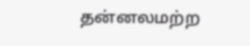தன்னலமற்ற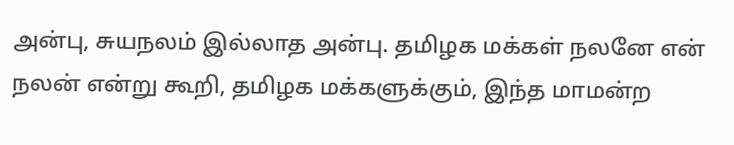அன்பு, சுயநலம் இல்லாத அன்பு. தமிழக மக்கள் நலனே என் நலன் என்று கூறி, தமிழக மக்களுக்கும், இந்த மாமன்ற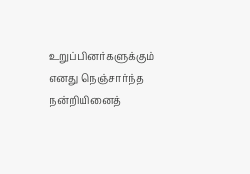உறுப்பினர்களுக்கும் எனது நெஞ்சார்ந்த நன்றியினைத்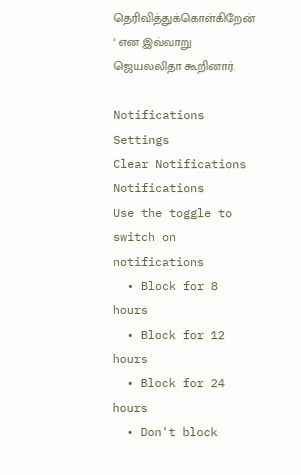தெரிவித்துக்கொள்கிறேன் ‘ என இவ்வாறு ஜெயலலிதா கூறினார்.

Notifications
Settings
Clear Notifications
Notifications
Use the toggle to switch on notifications
  • Block for 8 hours
  • Block for 12 hours
  • Block for 24 hours
  • Don't block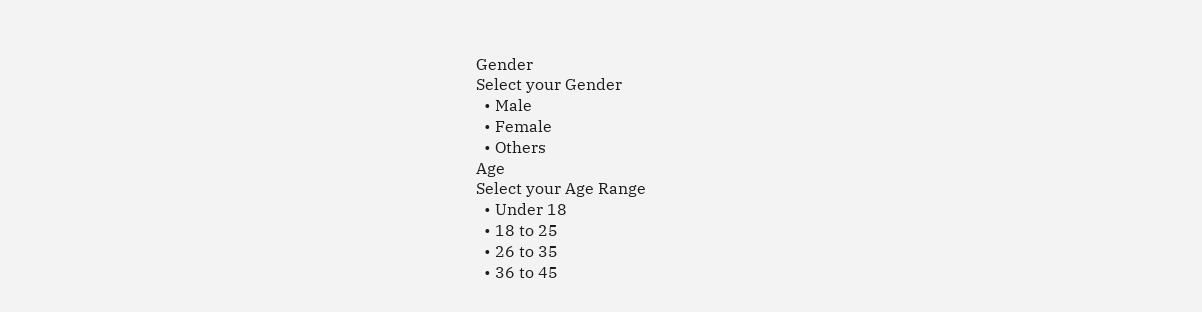Gender
Select your Gender
  • Male
  • Female
  • Others
Age
Select your Age Range
  • Under 18
  • 18 to 25
  • 26 to 35
  • 36 to 45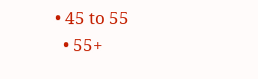• 45 to 55
  • 55+